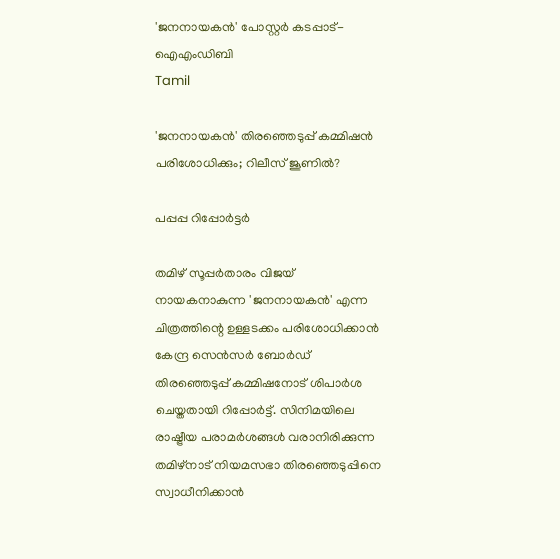'ജനനായകൻ' പോസ്റ്റർ കടപ്പാട്-ഐഎംഡിബി
Tamil

'ജനനായകന്‍' തിരഞ്ഞെടുപ്പ് കമ്മിഷന്‍ പരിശോധിക്കും; റിലീസ് ജൂണിൽ?

പപ്പപ്പ റിപ്പോര്‍ട്ടര്‍

തമിഴ് സൂപ്പര്‍താരം വിജയ് നായകനാകുന്ന 'ജനനായകന്‍' എന്ന ചിത്രത്തിന്റെ ഉള്ളടക്കം പരിശോധിക്കാന്‍ കേന്ദ്ര സെന്‍സര്‍ ബോര്‍ഡ് തിരഞ്ഞെടുപ്പ് കമ്മിഷനോട് ശിപാര്‍ശ ചെയ്തതായി റിപ്പോര്‍ട്ട്. സിനിമയിലെ രാഷ്ട്രീയ പരാമര്‍ശങ്ങള്‍ വരാനിരിക്കുന്ന തമിഴ്നാട് നിയമസഭാ തിരഞ്ഞെടുപ്പിനെ സ്വാധീനിക്കാന്‍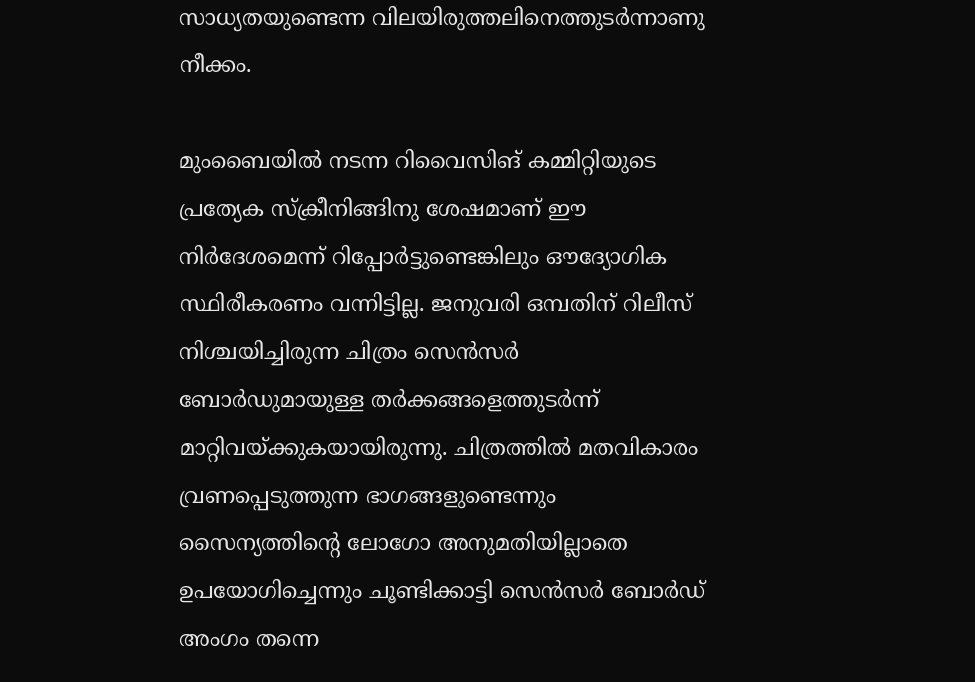സാധ്യതയുണ്ടെന്ന വിലയിരുത്തലിനെത്തുടര്‍ന്നാണു നീക്കം.

മുംബൈയില്‍ നടന്ന റിവൈസിങ് കമ്മിറ്റിയുടെ പ്രത്യേക സ്‌ക്രീനിങ്ങിനു ശേഷമാണ് ഈ നിര്‍ദേശമെന്ന് റിപ്പോര്‍ട്ടുണ്ടെങ്കിലും ഔദ്യോഗിക സ്ഥിരീകരണം വന്നിട്ടില്ല. ജനുവരി ഒമ്പതിന് റിലീസ് നിശ്ചയിച്ചിരുന്ന ചിത്രം സെന്‍സര്‍ ബോര്‍ഡുമായുള്ള തര്‍ക്കങ്ങളെത്തുടര്‍ന്ന് മാറ്റിവയ്ക്കുകയായിരുന്നു. ചിത്രത്തില്‍ മതവികാരം വ്രണപ്പെടുത്തുന്ന ഭാഗങ്ങളുണ്ടെന്നും സൈന്യത്തിന്റെ ലോഗോ അനുമതിയില്ലാതെ ഉപയോഗിച്ചെന്നും ചൂണ്ടിക്കാട്ടി സെന്‍സര്‍ ബോര്‍ഡ് അംഗം തന്നെ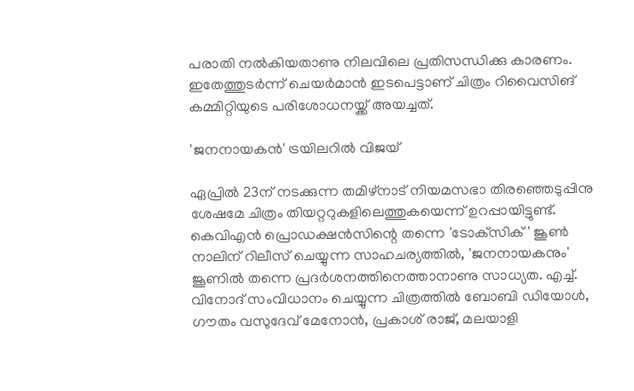പരാതി നല്‍കിയതാണു നിലവിലെ പ്രതിസന്ധിക്കു കാരണം. ഇതേത്തുടര്‍ന്ന് ചെയര്‍മാന്‍ ഇടപെട്ടാണ് ചിത്രം റിവൈസിങ് കമ്മിറ്റിയുടെ പരിശോധനയ്ക്ക് അയച്ചത്.

'ജനനായകൻ' ട്രയിലറിൽ വിജയ്

ഏപ്രില്‍ 23ന് നടക്കുന്ന തമിഴ്നാട് നിയമസഭാ തിരഞ്ഞെടുപ്പിനു ശേഷമേ ചിത്രം തിയറ്ററുകളിലെത്തുകയെന്ന് ഉറപ്പായിട്ടുണ്ട്. കെവിഎന്‍ പ്രൊഡക്ഷന്‍സിന്റെ തന്നെ 'ടോക്‌സിക്' ജൂണ്‍ നാലിന് റിലീസ് ചെയ്യുന്ന സാഹചര്യത്തില്‍, 'ജനനായകനും' ജൂണില്‍ തന്നെ പ്രദര്‍ശനത്തിനെത്താനാണു സാധ്യത. എച്ച്. വിനോദ് സംവിധാനം ചെയ്യുന്ന ചിത്രത്തില്‍ ബോബി ഡിയോള്‍, ഗൗതം വസുദേവ് മേനോന്‍, പ്രകാശ് രാജ്, മലയാളി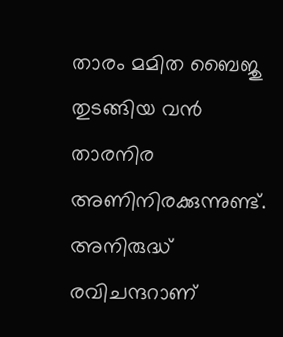താരം മമിത ബൈജു തുടങ്ങിയ വന്‍ താരനിര അണിനിരക്കുന്നുണ്ട്. അനിരുദ്ധ് രവിചന്ദറാണ്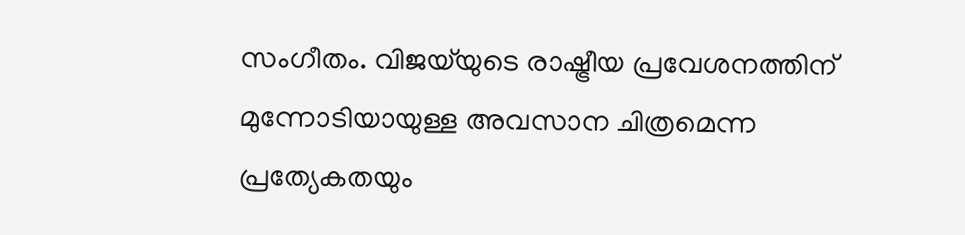സംഗീതം. വിജയ്‌യുടെ രാഷ്ട്രീയ പ്രവേശനത്തിന് മുന്നോടിയായുള്ള അവസാന ചിത്രമെന്ന പ്രത്യേകതയും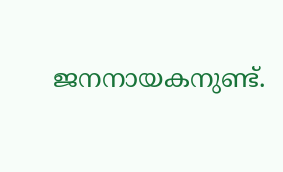ജനനായകനുണ്ട്.